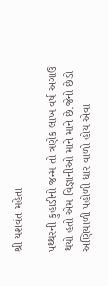શ્રી યશવંત મહેતા

પથ્થરની કુહાડીનો જન્મ તો ત્રણેક લાખ વર્ષ અગાઉ થયો હતો એમ વિજ્ઞાનીઓ માને માને છે.જેનો છેડો અણિયાળી પહોળી ધાર વાળો હોય એવા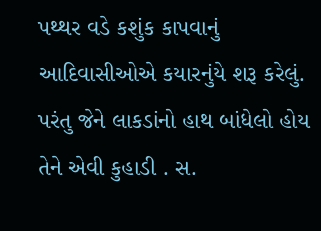પથ્થર વડે કશુંક કાપવાનું આદિવાસીઓએ કયારનુંયે શરૂ કરેલું. પરંતુ જેને લાકડાંનો હાથ બાંધેલો હોય તેને એવી કુહાડી . સ.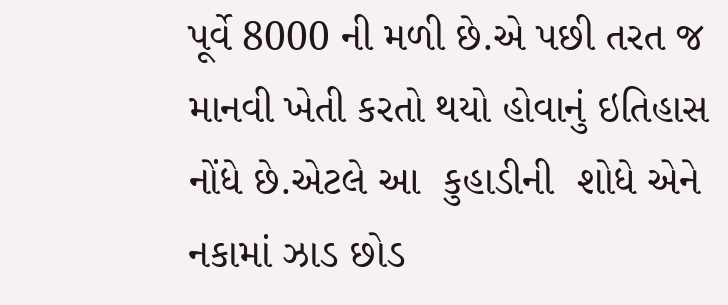પૂર્વે 8000 ની મળી છે.એ પછી તરત જ માનવી ખેતી કરતો થયો હોવાનું ઇતિહાસ નોંધે છે.એટલે આ  કુહાડીની  શોધે એને  નકામાં ઝાડ છોડ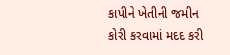કાપીને ખેતીની જમીન કોરી કરવામાં મદદ કરી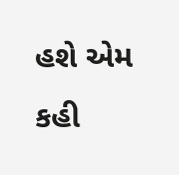હશે એમ કહી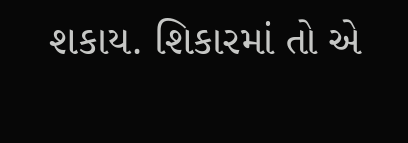શકાય. શિકારમાં તો એ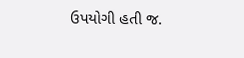ઉપયોગી હતી જ.